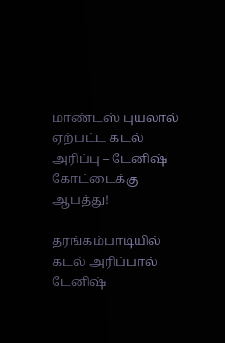மாண்டஸ் புயலால் ஏற்பட்ட கடல் அரிப்பு – டேனிஷ் கோட்டைக்கு ஆபத்து!

தரங்கம்பாடியில் கடல் அரிப்பால் டேனிஷ்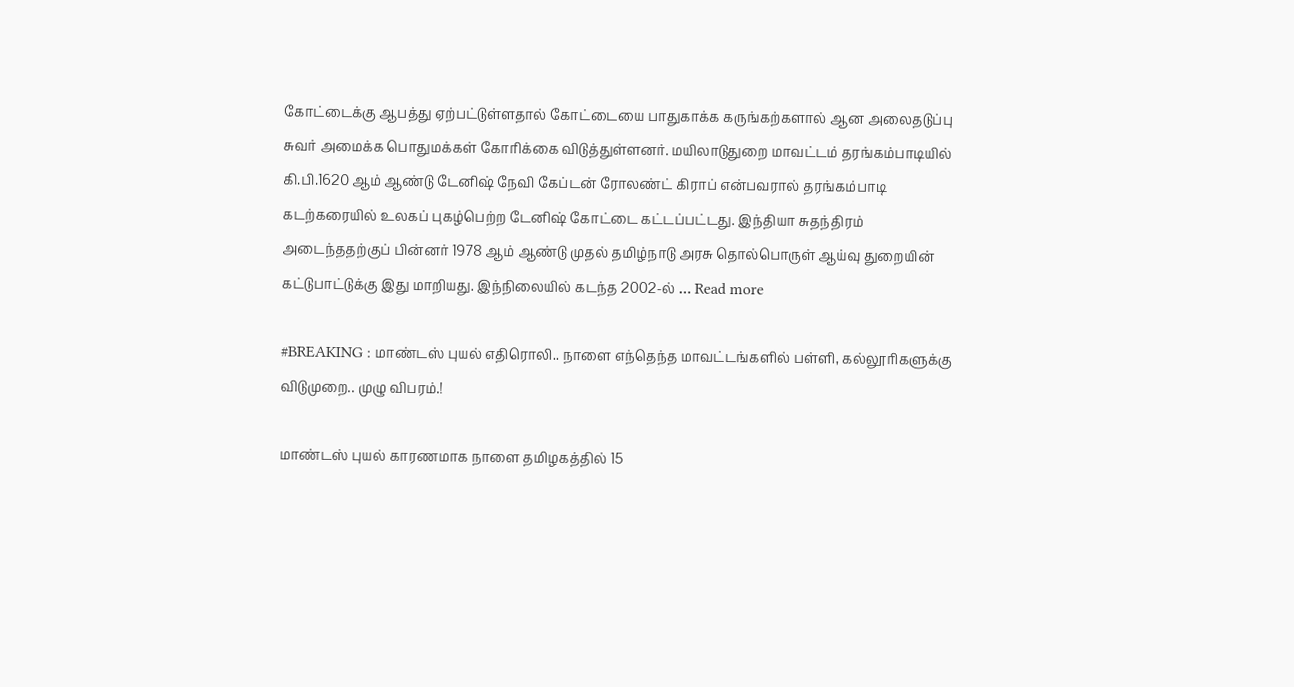கோட்டைக்கு ஆபத்து ஏற்பட்டுள்ளதால் கோட்டையை பாதுகாக்க கருங்கற்களால் ஆன அலைதடுப்பு சுவர் அமைக்க பொதுமக்கள் கோரிக்கை விடுத்துள்ளனர். மயிலாடுதுறை மாவட்டம் தரங்கம்பாடியில் கி.பி.1620 ஆம் ஆண்டு டேனிஷ் நேவி கேப்டன் ரோலண்ட் கிராப் என்பவரால் தரங்கம்பாடி கடற்கரையில் உலகப் புகழ்பெற்ற டேனிஷ் கோட்டை கட்டப்பட்டது. இந்தியா சுதந்திரம் அடைந்ததற்குப் பின்னர் 1978 ஆம் ஆண்டு முதல் தமிழ்நாடு அரசு தொல்பொருள் ஆய்வு துறையின் கட்டுபாட்டுக்கு இது மாறியது. இந்நிலையில் கடந்த 2002-ல் … Read more

#BREAKING : மாண்டஸ் புயல் எதிரொலி.. நாளை எந்தெந்த மாவட்டங்களில் பள்ளி, கல்லூரிகளுக்கு விடுமுறை.. முழு விபரம்.!

மாண்டஸ் புயல் காரணமாக நாளை தமிழகத்தில் 15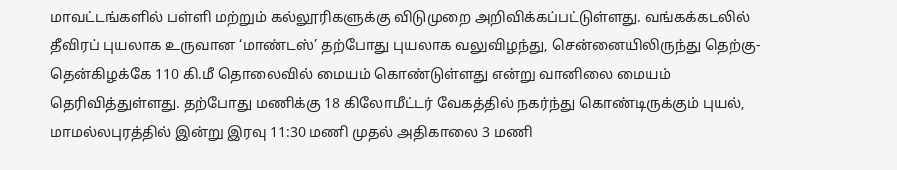மாவட்டங்களில் பள்ளி மற்றும் கல்லூரிகளுக்கு விடுமுறை அறிவிக்கப்பட்டுள்ளது. வங்கக்கடலில் தீவிரப் புயலாக உருவான ‘மாண்டஸ்’ தற்போது புயலாக வலுவிழந்து, சென்னையிலிருந்து தெற்கு-தென்கிழக்கே 110 கி.மீ தொலைவில் மையம் கொண்டுள்ளது என்று வானிலை மையம் தெரிவித்துள்ளது. தற்போது மணிக்கு 18 கிலோமீட்டர் வேகத்தில் நகர்ந்து கொண்டிருக்கும் புயல், மாமல்லபுரத்தில் இன்று இரவு 11:30 மணி முதல் அதிகாலை 3 மணி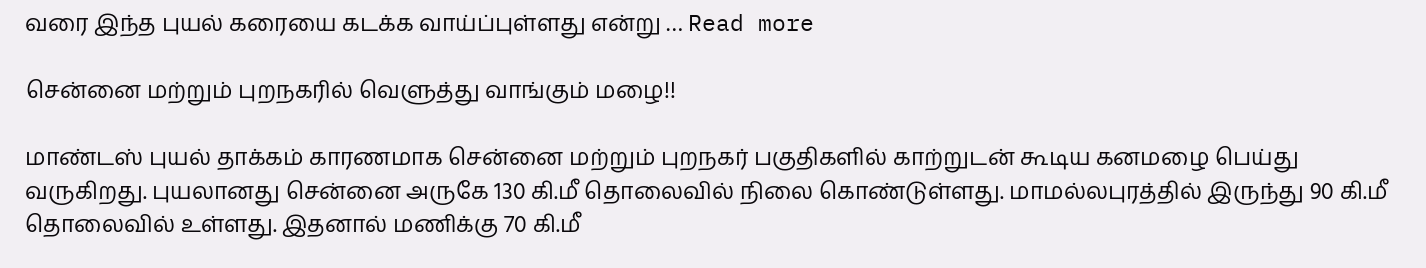வரை இந்த புயல் கரையை கடக்க வாய்ப்புள்ளது என்று … Read more

சென்னை மற்றும் புறநகரில் வெளுத்து வாங்கும் மழை!!

மாண்டஸ் புயல் தாக்கம் காரணமாக சென்னை மற்றும் புறநகர் பகுதிகளில் காற்றுடன் கூடிய கனமழை பெய்து வருகிறது. புயலானது சென்னை அருகே 130 கி.மீ தொலைவில் நிலை கொண்டுள்ளது. மாமல்லபுரத்தில் இருந்து 90 கி.மீ தொலைவில் உள்ளது. இதனால் மணிக்கு 70 கி.மீ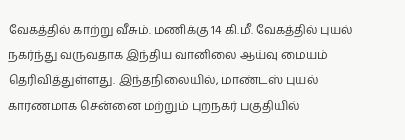வேகத்தில் காற்று வீசும். மணிக்கு 14 கி.மீ. வேகத்தில் புயல் நகர்ந்து வருவதாக இந்திய வானிலை ஆய்வு மையம் தெரிவித்துள்ளது. இந்தநிலையில், மாண்டஸ் புயல் காரணமாக சென்னை மற்றும் புறநகர் பகுதியில்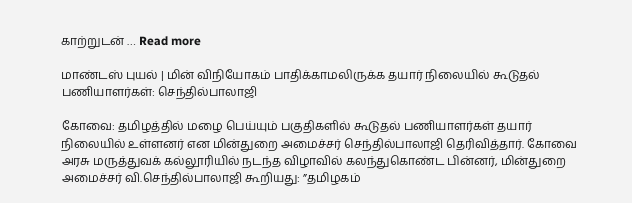காற்றுடன் … Read more

மாண்டஸ் புயல் | மின் விநியோகம் பாதிக்காமலிருக்க தயார் நிலையில் கூடுதல் பணியாளர்கள்: செந்தில்பாலாஜி

கோவை: தமிழத்தில் மழை பெய்யும் பகுதிகளில் கூடுதல் பணியாளர்கள் தயார் நிலையில் உள்ளனர் என மின்துறை அமைச்சர் செந்தில்பாலாஜி தெரிவித்தார். கோவை அரசு மருத்துவக் கல்லூரியில் நடந்த விழாவில் கலந்துகொண்ட பின்னர், மின்துறை அமைச்சர் வி.செந்தில்பாலாஜி கூறியது: ”தமிழகம்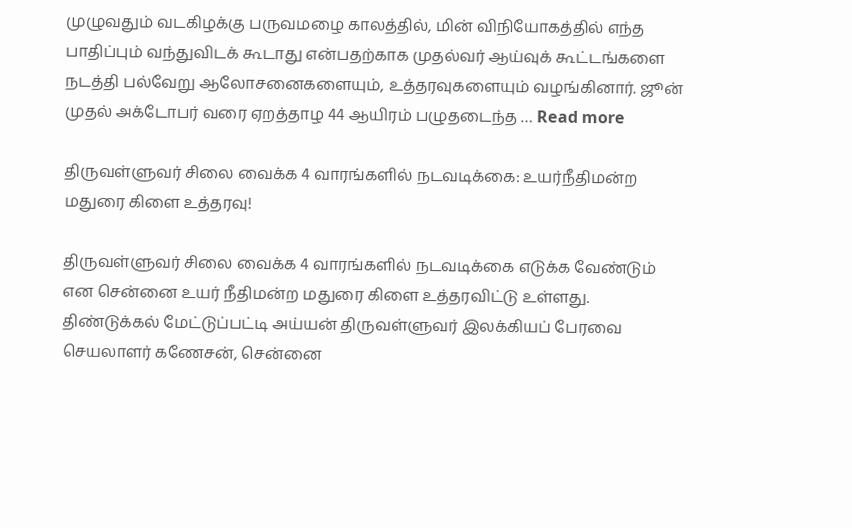முழுவதும் வடகிழக்கு பருவமழை காலத்தில், மின் விநியோகத்தில் எந்த பாதிப்பும் வந்துவிடக் கூடாது என்பதற்காக முதல்வர் ஆய்வுக் கூட்டங்களை நடத்தி பல்வேறு ஆலோசனைகளையும், உத்தரவுகளையும் வழங்கினார். ஜூன் முதல் அக்டோபர் வரை ஏறத்தாழ 44 ஆயிரம் பழுதடைந்த … Read more

திருவள்ளுவர் சிலை வைக்க 4 வாரங்களில் நடவடிக்கை: உயர்நீதிமன்ற மதுரை கிளை உத்தரவு!

திருவள்ளுவர் சிலை வைக்க 4 வாரங்களில் நடவடிக்கை எடுக்க வேண்டும் என சென்னை உயர் நீதிமன்ற மதுரை கிளை உத்தரவிட்டு உள்ளது. திண்டுக்கல் மேட்டுப்பட்டி அய்யன் திருவள்ளுவர் இலக்கியப் பேரவை செயலாளர் கணேசன், சென்னை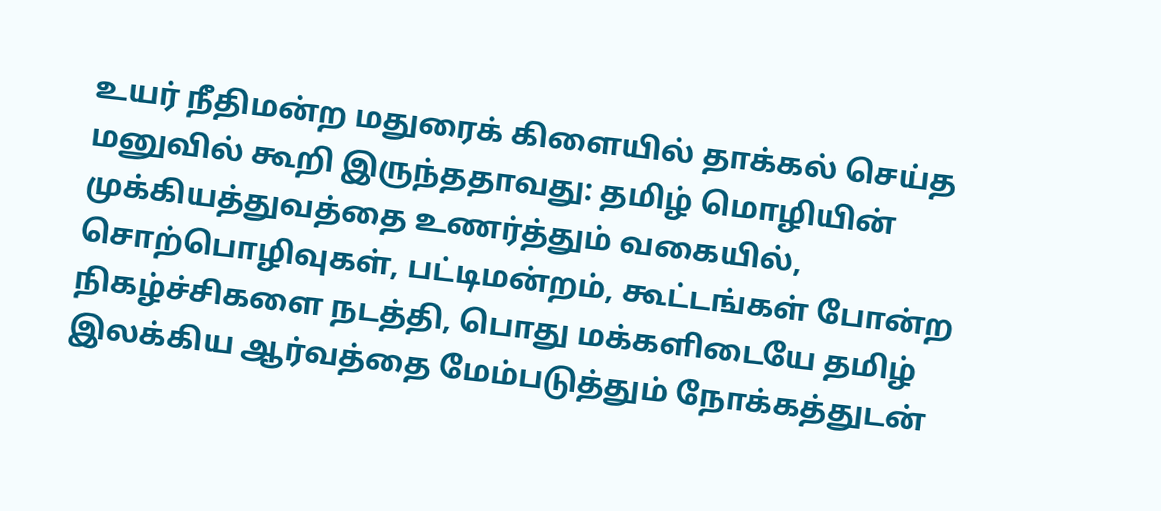உயர் நீதிமன்ற மதுரைக் கிளையில் தாக்கல் செய்த மனுவில் கூறி இருந்ததாவது: தமிழ் மொழியின் முக்கியத்துவத்தை உணர்த்தும் வகையில், சொற்பொழிவுகள், பட்டிமன்றம், கூட்டங்கள் போன்ற நிகழ்ச்சிகளை நடத்தி, பொது மக்களிடையே தமிழ் இலக்கிய ஆர்வத்தை மேம்படுத்தும் நோக்கத்துடன்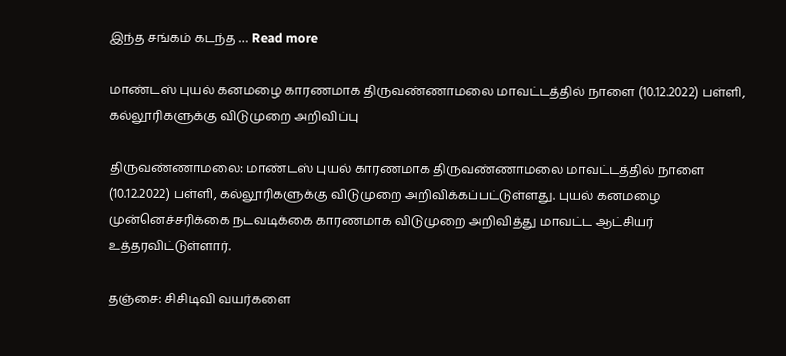இந்த சங்கம் கடந்த … Read more

மாண்டஸ் புயல் கனமழை காரணமாக திருவண்ணாமலை மாவட்டத்தில் நாளை (10.12.2022) பள்ளி, கல்லூரிகளுக்கு விடுமுறை அறிவிப்பு

திருவண்ணாமலை: மாண்டஸ் புயல் காரணமாக திருவண்ணாமலை மாவட்டத்தில் நாளை (10.12.2022) பள்ளி, கல்லூரிகளுக்கு விடுமுறை அறிவிக்கப்பட்டுள்ளது. புயல் கனமழை முன்னெச்சரிக்கை நடவடிக்கை காரணமாக விடுமுறை அறிவித்து மாவட்ட ஆட்சியர் உத்தரவிட்டுள்ளார்.

தஞ்சை: சிசிடிவி வயர்களை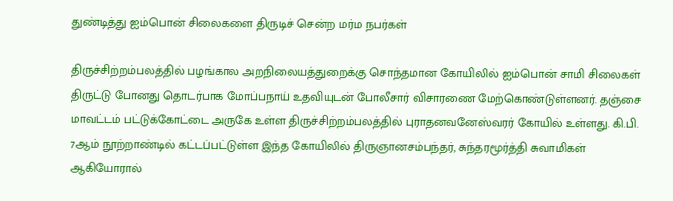துண்டித்து ஐம்பொன் சிலைகளை திருடிச் சென்ற மர்ம நபர்கள்

திருச்சிற்றம்பலத்தில் பழங்கால அறநிலையத்துறைக்கு சொந்தமான கோயிலில் ஐம்பொன் சாமி சிலைகள் திருட்டு போனது தொடர்பாக மோப்பநாய் உதவியுடன் போலீசார் விசாரணை மேற்கொண்டுள்ளனர். தஞ்சை மாவட்டம் பட்டுக்கோட்டை அருகே உள்ள திருச்சிற்றம்பலத்தில் புராதனவனேஸ்வரர் கோயில் உள்ளது. கி.பி. 7ஆம் நூற்றாண்டில் கட்டப்பட்டுள்ள இந்த கோயிலில் திருஞானசம்பந்தர், சுந்தரமூர்த்தி சுவாமிகள் ஆகியோரால்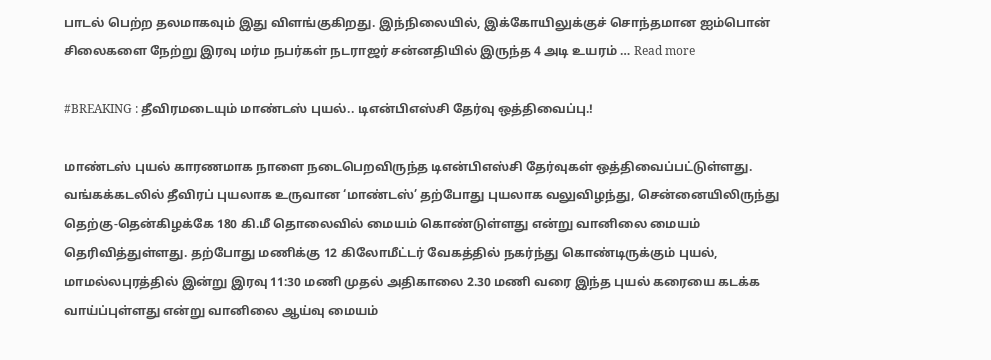பாடல் பெற்ற தலமாகவும் இது விளங்குகிறது. இந்நிலையில், இக்கோயிலுக்குச் சொந்தமான ஐம்பொன் சிலைகளை நேற்று இரவு மர்ம நபர்கள் நடராஜர் சன்னதியில் இருந்த 4 அடி உயரம் … Read more

#BREAKING : தீவிரமடையும் மாண்டஸ் புயல்.. டிஎன்பிஎஸ்சி தேர்வு ஒத்திவைப்பு.!

மாண்டஸ் புயல் காரணமாக நாளை நடைபெறவிருந்த டிஎன்பிஎஸ்சி தேர்வுகள் ஒத்திவைப்பட்டுள்ளது. வங்கக்கடலில் தீவிரப் புயலாக உருவான ‘மாண்டஸ்’ தற்போது புயலாக வலுவிழந்து, சென்னையிலிருந்து தெற்கு-தென்கிழக்கே 180 கி.மீ தொலைவில் மையம் கொண்டுள்ளது என்று வானிலை மையம் தெரிவித்துள்ளது. தற்போது மணிக்கு 12 கிலோமீட்டர் வேகத்தில் நகர்ந்து கொண்டிருக்கும் புயல், மாமல்லபுரத்தில் இன்று இரவு 11:30 மணி முதல் அதிகாலை 2.30 மணி வரை இந்த புயல் கரையை கடக்க வாய்ப்புள்ளது என்று வானிலை ஆய்வு மையம்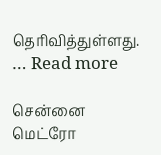தெரிவித்துள்ளது. … Read more

சென்னை மெட்ரோ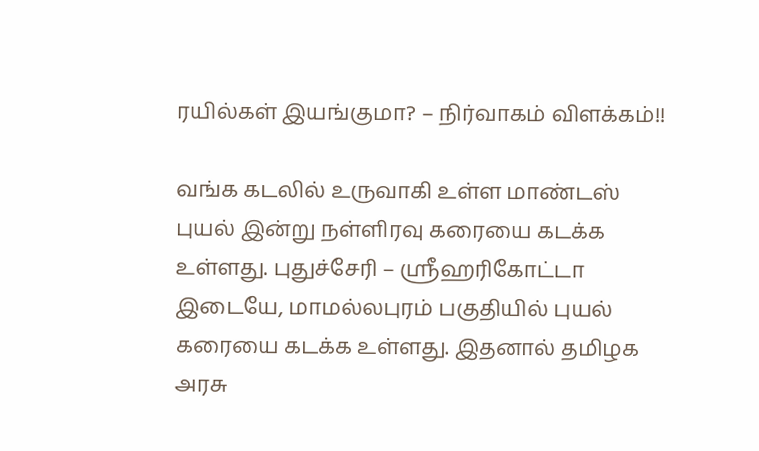ரயில்கள் இயங்குமா? – நிர்வாகம் விளக்கம்!!

வங்க கடலில் உருவாகி உள்ள மாண்டஸ் புயல் இன்று நள்ளிரவு கரையை கடக்க உள்ளது. புதுச்சேரி – ஸ்ரீஹரிகோட்டா இடையே, மாமல்லபுரம் பகுதியில் புயல் கரையை கடக்க உள்ளது. இதனால் தமிழக அரசு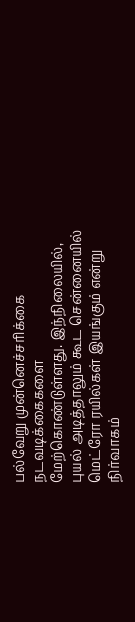பல்வேறு முன்னெச்சரிக்கை நடவடிக்கைகளை மேற்கொண்டுள்ளது. இந்நிலையில், புயல் அடித்தாலும் கூட சென்னையில் மெட்ரோ ரயில்கள் இயங்கும் என்று நிர்வாகம்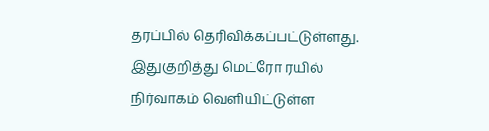தரப்பில் தெரிவிக்கப்பட்டுள்ளது. இதுகுறித்து மெட்ரோ ரயில் நிர்வாகம் வெளியிட்டுள்ள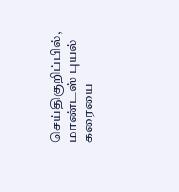செய்திகுறிப்பில், மாண்டஸ் புயல் கரையை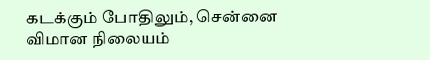கடக்கும் போதிலும், சென்னை விமான நிலையம்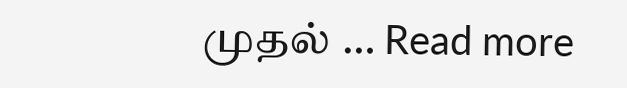முதல் … Read more